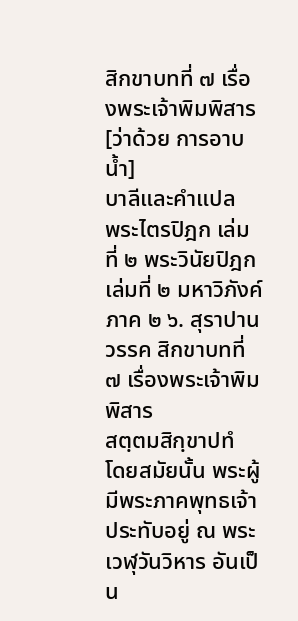สิกขาบทที่ ๗ เรื่องพระเจ้าพิมพิสาร [ว่าด้วย การอาบน้ำ]
บาลีและคำแปล
พระไตรปิฎก เล่มที่ ๒ พระวินัยปิฎก เล่มที่ ๒ มหาวิภังค์ ภาค ๒ ๖. สุราปานวรรค สิกขาบทที่ ๗ เรื่องพระเจ้าพิมพิสาร
สตฺตมสิกฺขาปทํ
โดยสมัยนั้น พระผู้มีพระภาคพุทธเจ้าประทับอยู่ ณ พระเวฬุวันวิหาร อันเป็น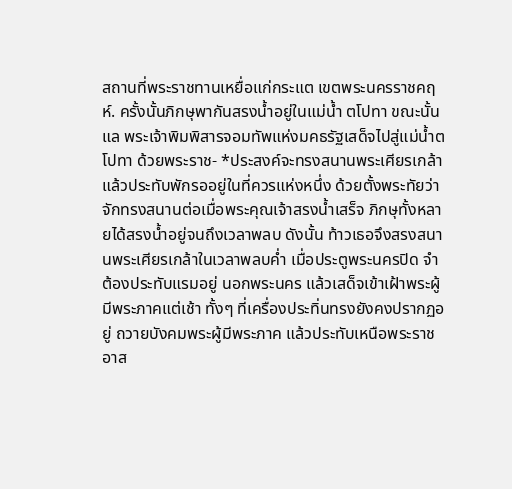สถานที่พระราชทานเหยื่อแก่กระแต เขตพระนครราชคฤห์. ครั้งนั้นภิกษุพากันสรงน้ำอยู่ในแม่น้ำ ตโปทา ขณะนั้นแล พระเจ้าพิมพิสารจอมทัพแห่งมคธรัฐเสด็จไปสู่แม่น้ำตโปทา ด้วยพระราช- *ประสงค์จะทรงสนานพระเศียรเกล้า แล้วประทับพักรออยู่ในที่ควรแห่งหนึ่ง ด้วยตั้งพระทัยว่า จักทรงสนานต่อเมื่อพระคุณเจ้าสรงน้ำเสร็จ ภิกษุทั้งหลายได้สรงน้ำอยู่จนถึงเวลาพลบ ดังนั้น ท้าวเธอจึงสรงสนานพระเศียรเกล้าในเวลาพลบค่ำ เมื่อประตูพระนครปิด จำต้องประทับแรมอยู่ นอกพระนคร แล้วเสด็จเข้าเฝ้าพระผู้มีพระภาคแต่เช้า ทั้งๆ ที่เครื่องประทิ่นทรงยังคงปรากฏอยู่ ถวายบังคมพระผู้มีพระภาค แล้วประทับเหนือพระราชอาส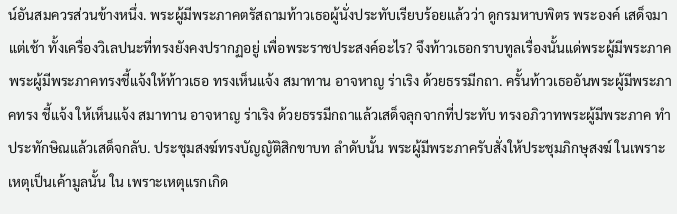น์อันสมควรส่วนข้างหนึ่ง. พระผู้มีพระภาคตรัสถามท้าวเธอผู้นั่งประทับเรียบร้อยแล้วว่า ดูกรมหาบพิตร พระองค์ เสด็จมาแต่เช้า ทั้งเครื่องวิเลปนะที่ทรงยังคงปรากฏอยู่ เพื่อพระราชประสงค์อะไร? จึงท้าวเธอกราบทูลเรื่องนั้นแด่พระผู้มีพระภาค พระผู้มีพระภาคทรงชี้แจ้งให้ท้าวเธอ ทรงเห็นแจ้ง สมาทาน อาจหาญ ร่าเริง ด้วยธรรมีกถา. ครั้นท้าวเธออันพระผู้มีพระภาคทรง ชี้แจ้ง ให้เห็นแจ้ง สมาทาน อาจหาญ ร่าเริง ด้วยธรรมีกถาแล้วเสด็จลุกจากที่ประทับ ทรงอภิวาทพระผู้มีพระภาค ทำประทักษิณแล้วเสด็จกลับ. ประชุมสงฆ์ทรงบัญญัติสิกขาบท ลำดับนั้น พระผู้มีพระภาครับสั่งให้ประชุมภิกษุสงฆ์ ในเพราะเหตุเป็นเค้ามูลนั้น ใน เพราะเหตุแรกเกิด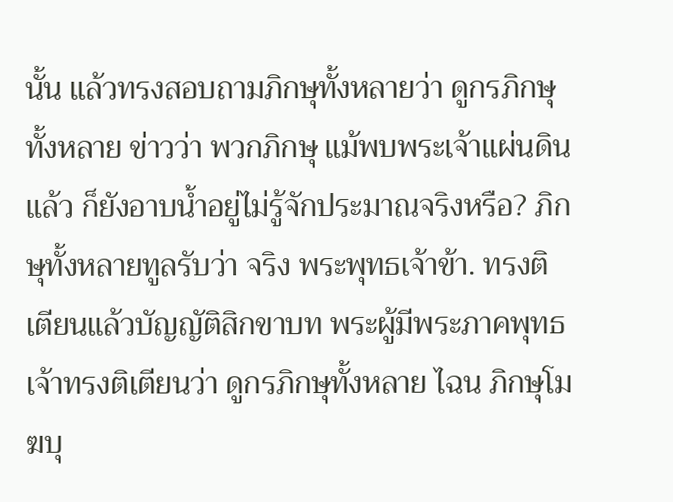นั้น แล้วทรงสอบถามภิกษุทั้งหลายว่า ดูกรภิกษุทั้งหลาย ข่าวว่า พวกภิกษุ แม้พบพระเจ้าแผ่นดินแล้ว ก็ยังอาบน้ำอยู่ไม่รู้จักประมาณจริงหรือ? ภิกษุทั้งหลายทูลรับว่า จริง พระพุทธเจ้าข้า. ทรงติเตียนแล้วบัญญัติสิกขาบท พระผู้มีพระภาคพุทธเจ้าทรงติเตียนว่า ดูกรภิกษุทั้งหลาย ไฉน ภิกษุโมฆบุ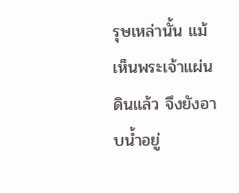รุษเหล่านั้น แม้เห็นพระเจ้าแผ่นดินแล้ว จึงยังอาบน้ำอยู่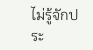ไม่รู้จักประ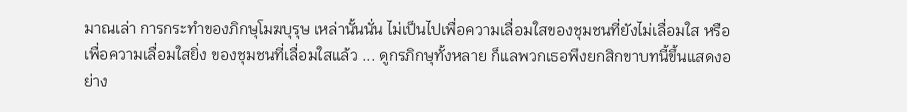มาณเล่า การกระทำของภิกษุโมฆบุรุษ เหล่านั้นนั่น ไม่เป็นไปเพื่อความเลื่อมใสของชุมชนที่ยังไม่เลื่อมใส หรือเพื่อความเลื่อมใสยิ่ง ของชุมชนที่เลื่อมใสแล้ว ... ดูกรภิกษุทั้งหลาย ก็แลพวกเธอพึงยกสิกขาบทนี้ขึ้นแสดงอย่าง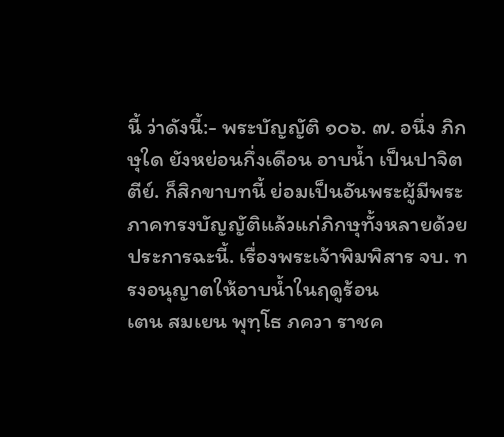นี้ ว่าดังนี้:- พระบัญญัติ ๑๐๖. ๗. อนึ่ง ภิกษุใด ยังหย่อนกึ่งเดือน อาบน้ำ เป็นปาจิตตีย์. ก็สิกขาบทนี้ ย่อมเป็นอันพระผู้มีพระภาคทรงบัญญัติแล้วแก่ภิกษุทั้งหลายด้วยประการฉะนี้. เรื่องพระเจ้าพิมพิสาร จบ. ทรงอนุญาตให้อาบน้ำในฤดูร้อน
เตน สมเยน พุทฺโธ ภควา ราชค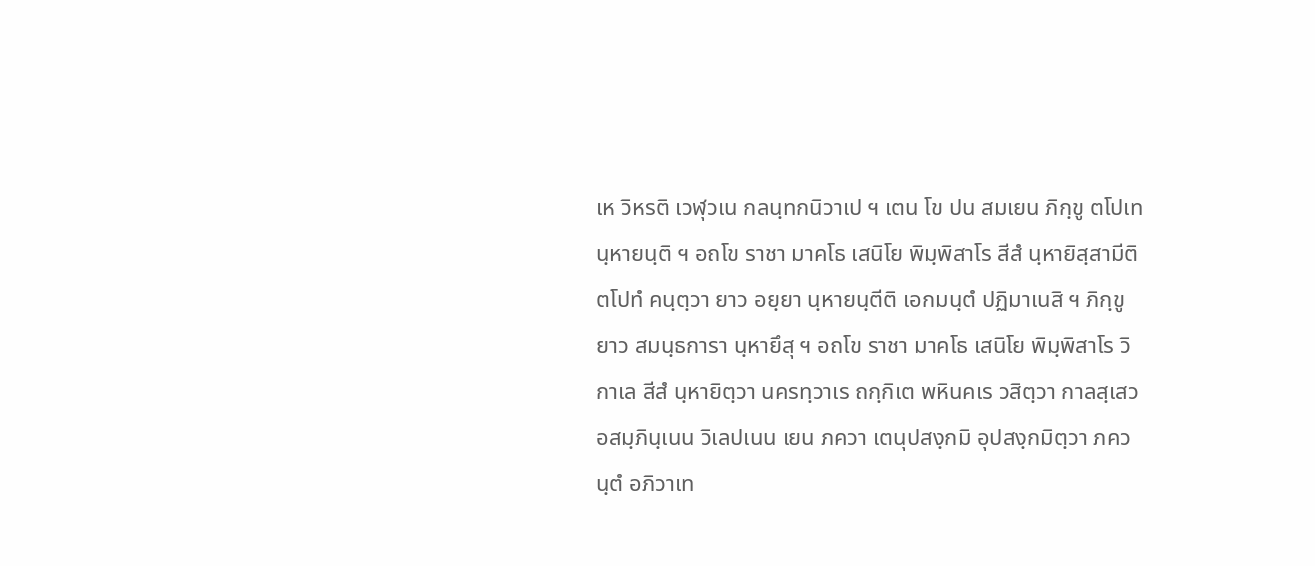เห วิหรติ เวฬุวเน กลนฺทกนิวาเป ฯ เตน โข ปน สมเยน ภิกฺขู ตโปเท นฺหายนฺติ ฯ อถโข ราชา มาคโธ เสนิโย พิมฺพิสาโร สีสํ นฺหายิสฺสามีติ ตโปทํ คนฺตฺวา ยาว อยฺยา นฺหายนฺตีติ เอกมนฺตํ ปฏิมาเนสิ ฯ ภิกฺขู ยาว สมนฺธการา นฺหายึสุ ฯ อถโข ราชา มาคโธ เสนิโย พิมฺพิสาโร วิกาเล สีสํ นฺหายิตฺวา นครทฺวาเร ถกฺกิเต พหินคเร วสิตฺวา กาลสฺเสว อสมฺภินฺเนน วิเลปเนน เยน ภควา เตนุปสงฺกมิ อุปสงฺกมิตฺวา ภควนฺตํ อภิวาเท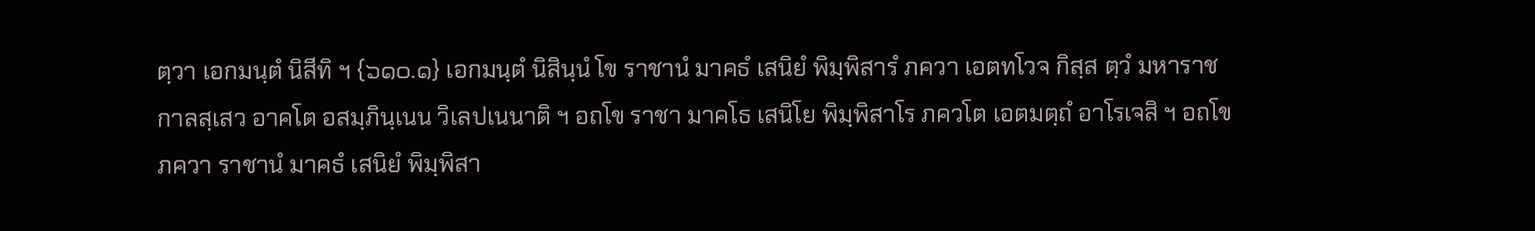ตฺวา เอกมนฺตํ นิสีทิ ฯ {๖๑๐.๑} เอกมนฺตํ นิสินฺนํ โข ราชานํ มาคธํ เสนิยํ พิมฺพิสารํ ภควา เอตทโวจ กิสฺส ตฺวํ มหาราช กาลสฺเสว อาคโต อสมฺภินฺเนน วิเลปเนนาติ ฯ อถโข ราชา มาคโธ เสนิโย พิมฺพิสาโร ภควโต เอตมตฺถํ อาโรเจสิ ฯ อถโข ภควา ราชานํ มาคธํ เสนิยํ พิมฺพิสา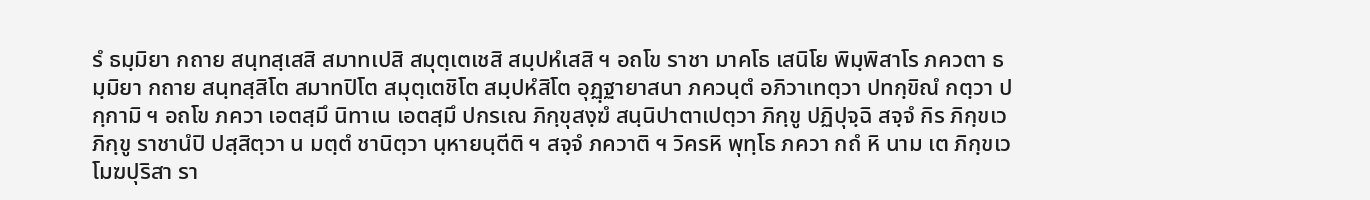รํ ธมฺมิยา กถาย สนฺทสฺเสสิ สมาทเปสิ สมุตฺเตเชสิ สมฺปหํเสสิ ฯ อถโข ราชา มาคโธ เสนิโย พิมฺพิสาโร ภควตา ธมฺมิยา กถาย สนฺทสฺสิโต สมาทปิโต สมุตฺเตชิโต สมฺปหํสิโต อุฏฺฐายาสนา ภควนฺตํ อภิวาเทตฺวา ปทกฺขิณํ กตฺวา ปกฺกามิ ฯ อถโข ภควา เอตสฺมึ นิทาเน เอตสฺมึ ปกรเณ ภิกฺขุสงฺฆํ สนฺนิปาตาเปตฺวา ภิกฺขู ปฏิปุจฺฉิ สจฺจํ กิร ภิกฺขเว ภิกฺขู ราชานํปิ ปสฺสิตฺวา น มตฺตํ ชานิตฺวา นฺหายนฺตีติ ฯ สจฺจํ ภควาติ ฯ วิครหิ พุทฺโธ ภควา กถํ หิ นาม เต ภิกฺขเว โมฆปุริสา รา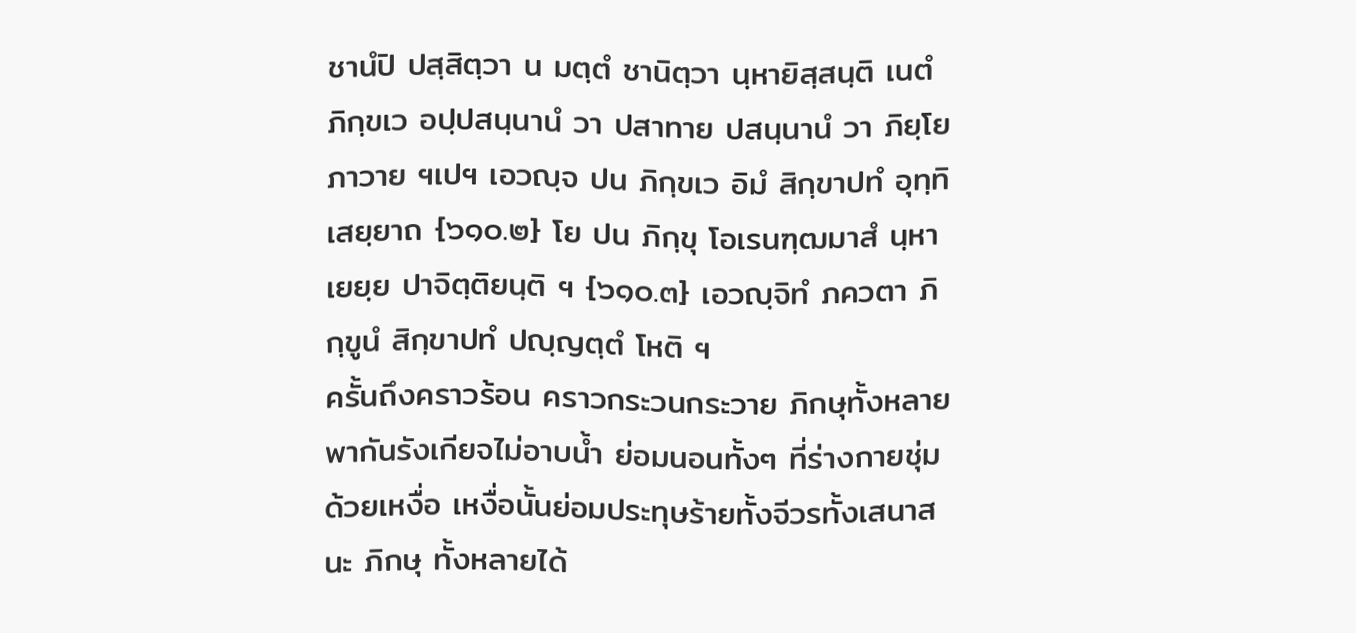ชานํปิ ปสฺสิตฺวา น มตฺตํ ชานิตฺวา นฺหายิสฺสนฺติ เนตํ ภิกฺขเว อปฺปสนฺนานํ วา ปสาทาย ปสนฺนานํ วา ภิยฺโยภาวาย ฯเปฯ เอวญฺจ ปน ภิกฺขเว อิมํ สิกฺขาปทํ อุทฺทิเสยฺยาถ {๖๑๐.๒} โย ปน ภิกฺขุ โอเรนฑฺฒมาสํ นฺหาเยยฺย ปาจิตฺติยนฺติ ฯ {๖๑๐.๓} เอวญฺจิทํ ภควตา ภิกฺขูนํ สิกฺขาปทํ ปญฺญตฺตํ โหติ ฯ
ครั้นถึงคราวร้อน คราวกระวนกระวาย ภิกษุทั้งหลายพากันรังเกียจไม่อาบน้ำ ย่อมนอนทั้งๆ ที่ร่างกายชุ่มด้วยเหงื่อ เหงื่อนั้นย่อมประทุษร้ายทั้งจีวรทั้งเสนาสนะ ภิกษุ ทั้งหลายได้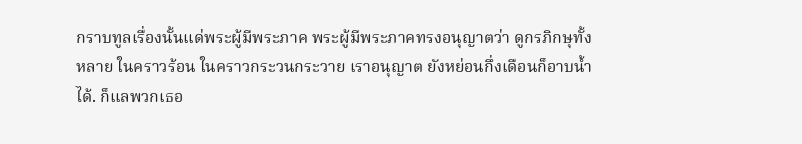กราบทูลเรื่องนั้นแด่พระผู้มีพระภาค พระผู้มีพระภาคทรงอนุญาตว่า ดูกรภิกษุทั้งหลาย ในคราวร้อน ในคราวกระวนกระวาย เราอนุญาต ยังหย่อนกึ่งเดือนก็อาบน้ำได้. ก็แลพวกเธอ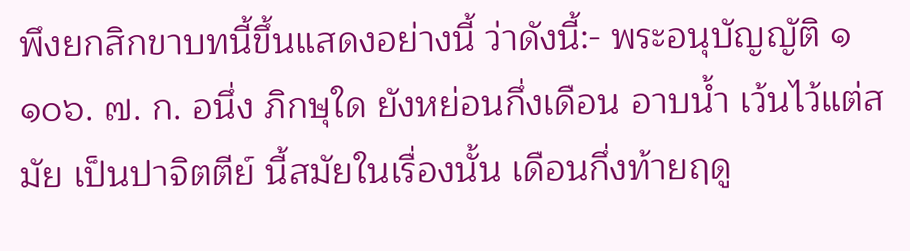พึงยกสิกขาบทนี้ขึ้นแสดงอย่างนี้ ว่าดังนี้:- พระอนุบัญญัติ ๑ ๑๐๖. ๗. ก. อนึ่ง ภิกษุใด ยังหย่อนกึ่งเดือน อาบน้ำ เว้นไว้แต่สมัย เป็นปาจิตตีย์ นี้สมัยในเรื่องนั้น เดือนกึ่งท้ายฤดู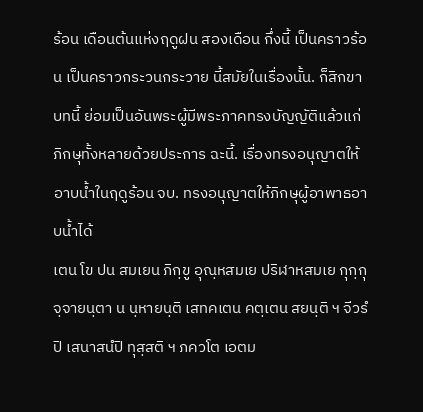ร้อน เดือนต้นแห่งฤดูฝน สองเดือน กึ่งนี้ เป็นคราวร้อน เป็นคราวกระวนกระวาย นี้สมัยในเรื่องนั้น. ก็สิกขาบทนี้ ย่อมเป็นอันพระผู้มีพระภาคทรงบัญญัติแล้วแก่ภิกษุทั้งหลายด้วยประการ ฉะนี้. เรื่องทรงอนุญาตให้อาบน้ำในฤดูร้อน จบ. ทรงอนุญาตให้ภิกษุผู้อาพาธอาบน้ำได้
เตน โข ปน สมเยน ภิกฺขู อุณฺหสมเย ปริฬาหสมเย กุกฺกุจฺจายนฺตา น นฺหายนฺติ เสทคเตน คตฺเตน สยนฺติ ฯ จีวรํปิ เสนาสนํปิ ทุสฺสติ ฯ ภควโต เอตม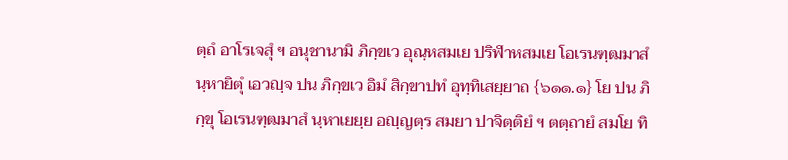ตฺถํ อาโรเจสุํ ฯ อนุชานามิ ภิกฺขเว อุณฺหสมเย ปริฬาหสมเย โอเรนฑฺฒมาสํ นฺหายิตุํ เอวญฺจ ปน ภิกฺขเว อิมํ สิกฺขาปทํ อุทฺทิเสยฺยาถ {๖๑๑.๑} โย ปน ภิกฺขุ โอเรนฑฺฒมาสํ นฺหาเยยฺย อญฺญตฺร สมยา ปาจิตฺติยํ ฯ ตตฺถายํ สมโย ทิ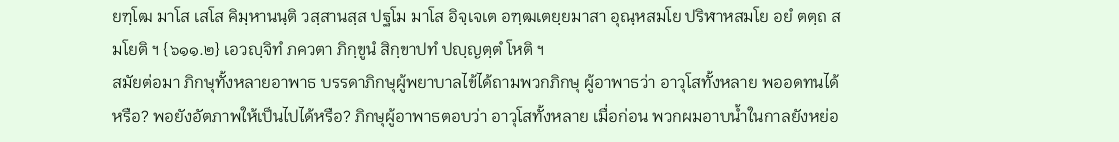ยฑฺโฒ มาโส เสโส คิมฺหานนฺติ วสฺสานสฺส ปฐโม มาโส อิจฺเจเต อฑฺฒเตยฺยมาสา อุณฺหสมโย ปริฬาหสมโย อยํ ตตฺถ สมโยติ ฯ {๖๑๑.๒} เอวญฺจิทํ ภควตา ภิกฺขูนํ สิกฺขาปทํ ปญฺญตฺตํ โหติ ฯ
สมัยต่อมา ภิกษุทั้งหลายอาพาธ บรรดาภิกษุผู้พยาบาลไข้ได้ถามพวกภิกษุ ผู้อาพาธว่า อาวุโสทั้งหลาย พออดทนได้หรือ? พอยังอัตภาพให้เป็นไปได้หรือ? ภิกษุผู้อาพาธตอบว่า อาวุโสทั้งหลาย เมื่อก่อน พวกผมอาบน้ำในกาลยังหย่อ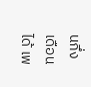นกึ่งเดือน ได้ เพ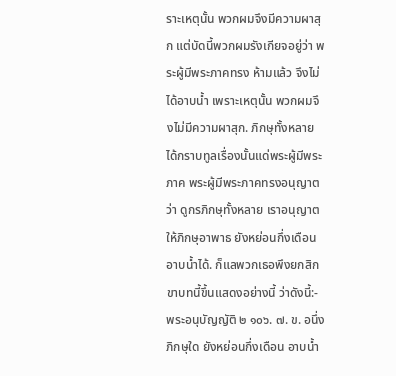ราะเหตุนั้น พวกผมจึงมีความผาสุก แต่บัดนี้พวกผมรังเกียจอยู่ว่า พระผู้มีพระภาคทรง ห้ามแล้ว จึงไม่ได้อาบน้ำ เพราะเหตุนั้น พวกผมจึงไม่มีความผาสุก. ภิกษุทั้งหลายได้กราบทูลเรื่องนั้นแด่พระผู้มีพระภาค พระผู้มีพระภาคทรงอนุญาตว่า ดูกรภิกษุทั้งหลาย เราอนุญาตให้ภิกษุอาพาธ ยังหย่อนกึ่งเดือน อาบน้ำได้. ก็แลพวกเธอพึงยกสิกขาบทนี้ขึ้นแสดงอย่างนี้ ว่าดังนี้:- พระอนุบัญญัติ ๒ ๑๐๖. ๗. ข. อนึ่ง ภิกษุใด ยังหย่อนกึ่งเดือน อาบน้ำ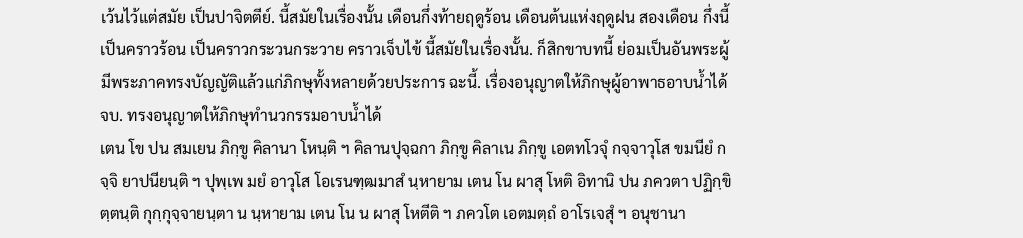เว้นไว้แต่สมัย เป็นปาจิตตีย์. นี้สมัยในเรื่องนั้น เดือนกึ่งท้ายฤดูร้อน เดือนต้นแห่งฤดูฝน สองเดือน กึ่งนี้ เป็นคราวร้อน เป็นคราวกระวนกระวาย คราวเจ็บไข้ นี้สมัยในเรื่องนั้น. ก็สิกขาบทนี้ ย่อมเป็นอันพระผู้มีพระภาคทรงบัญญัติแล้วแก่ภิกษุทั้งหลายด้วยประการ ฉะนี้. เรื่องอนุญาตให้ภิกษุผู้อาพาธอาบน้ำได้ จบ. ทรงอนุญาตให้ภิกษุทำนวกรรมอาบน้ำได้
เตน โข ปน สมเยน ภิกฺขู คิลานา โหนฺติ ฯ คิลานปุจฺฉกา ภิกฺขู คิลาเน ภิกฺขู เอตทโวจุํ กจฺจาวุโส ขมนียํ กจฺจิ ยาปนียนฺติ ฯ ปุพฺเพ มยํ อาวุโส โอเรนฑฺฒมาสํ นฺหายาม เตน โน ผาสุ โหติ อิทานิ ปน ภควตา ปฏิกฺขิตฺตนฺติ กุกฺกุจฺจายนฺตา น นฺหายาม เตน โน น ผาสุ โหตีติ ฯ ภควโต เอตมตฺถํ อาโรเจสุํ ฯ อนุชานา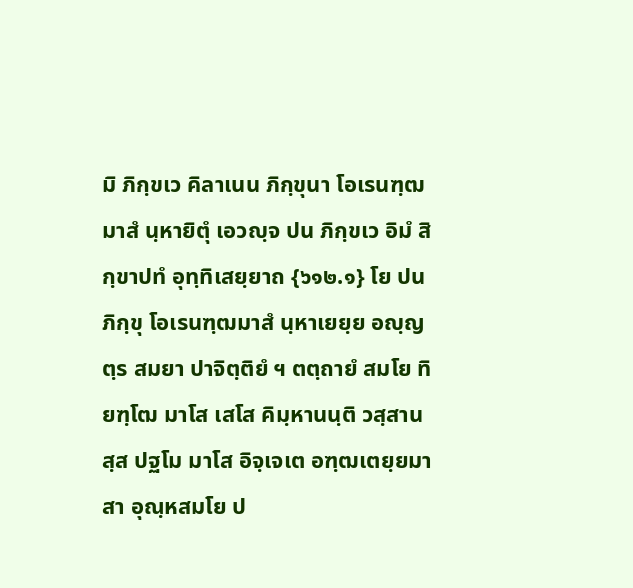มิ ภิกฺขเว คิลาเนน ภิกฺขุนา โอเรนฑฺฒมาสํ นฺหายิตุํ เอวญฺจ ปน ภิกฺขเว อิมํ สิกฺขาปทํ อุทฺทิเสยฺยาถ {๖๑๒.๑} โย ปน ภิกฺขุ โอเรนฑฺฒมาสํ นฺหาเยยฺย อญฺญตฺร สมยา ปาจิตฺติยํ ฯ ตตฺถายํ สมโย ทิยฑฺโฒ มาโส เสโส คิมฺหานนฺติ วสฺสานสฺส ปฐโม มาโส อิจฺเจเต อฑฺฒเตยฺยมาสา อุณฺหสมโย ป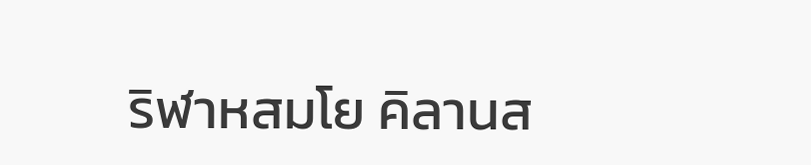ริฬาหสมโย คิลานส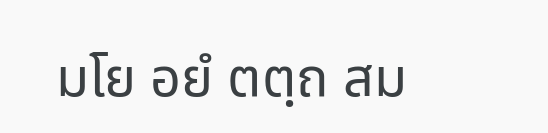มโย อยํ ตตฺถ สม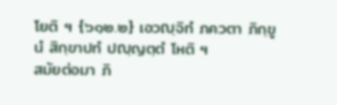โยติ ฯ {๖๑๒.๒} เอวญฺจิทํ ภควตา ภิกฺขูนํ สิกฺขาปทํ ปญฺญตฺตํ โหติ ฯ
สมัยต่อมา ภิ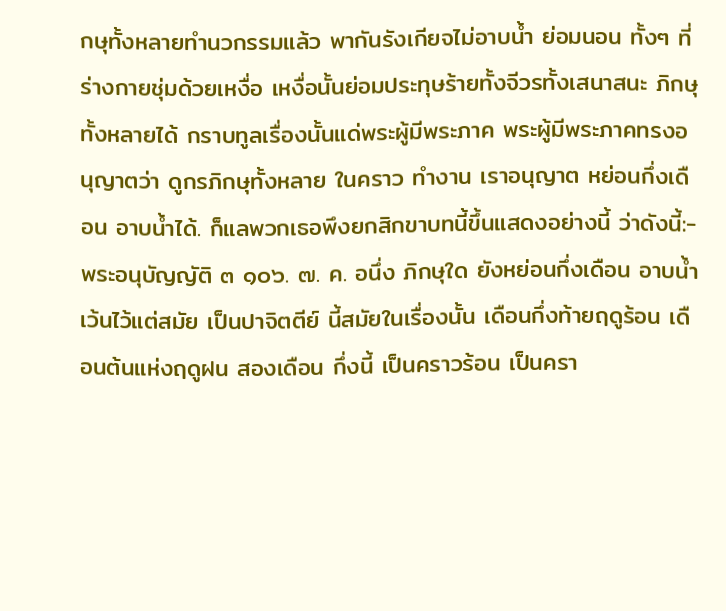กษุทั้งหลายทำนวกรรมแล้ว พากันรังเกียจไม่อาบน้ำ ย่อมนอน ทั้งๆ ที่ร่างกายชุ่มด้วยเหงื่อ เหงื่อนั้นย่อมประทุษร้ายทั้งจีวรทั้งเสนาสนะ ภิกษุทั้งหลายได้ กราบทูลเรื่องนั้นแด่พระผู้มีพระภาค พระผู้มีพระภาคทรงอนุญาตว่า ดูกรภิกษุทั้งหลาย ในคราว ทำงาน เราอนุญาต หย่อนกึ่งเดือน อาบน้ำได้. ก็แลพวกเธอพึงยกสิกขาบทนี้ขึ้นแสดงอย่างนี้ ว่าดังนี้:- พระอนุบัญญัติ ๓ ๑๐๖. ๗. ค. อนึ่ง ภิกษุใด ยังหย่อนกึ่งเดือน อาบน้ำ เว้นไว้แต่สมัย เป็นปาจิตตีย์ นี้สมัยในเรื่องนั้น เดือนกึ่งท้ายฤดูร้อน เดือนต้นแห่งฤดูฝน สองเดือน กึ่งนี้ เป็นคราวร้อน เป็นครา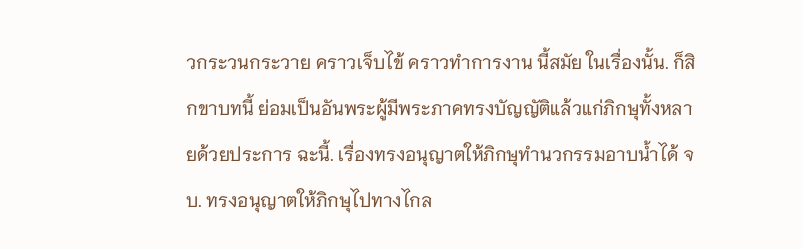วกระวนกระวาย คราวเจ็บไข้ คราวทำการงาน นี้สมัย ในเรื่องนั้น. ก็สิกขาบทนี้ ย่อมเป็นอันพระผู้มีพระภาคทรงบัญญัติแล้วแก่ภิกษุทั้งหลายด้วยประการ ฉะนี้. เรื่องทรงอนุญาตให้ภิกษุทำนวกรรมอาบน้ำได้ จบ. ทรงอนุญาตให้ภิกษุไปทางไกล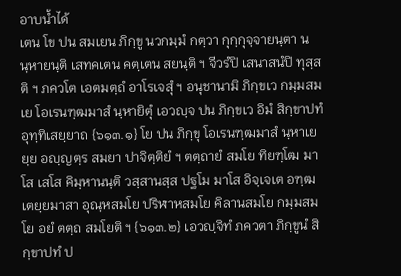อาบน้ำได้
เตน โข ปน สมเยน ภิกฺขู นวกมฺมํ กตฺวา กุกฺกุจฺจายนฺตา น นฺหายนฺติ เสทคเตน คตฺเตน สยนฺติ ฯ จีวรํปิ เสนาสนํปิ ทุสฺสติ ฯ ภควโต เอตมตฺถํ อาโรเจสุํ ฯ อนุชานามิ ภิกฺขเว กมฺมสมเย โอเรนฑฺฒมาสํ นฺหายิตุํ เอวญฺจ ปน ภิกฺขเว อิมํ สิกฺขาปทํ อุทฺทิเสยฺยาถ {๖๑๓.๑} โย ปน ภิกฺขุ โอเรนฑฺฒมาสํ นฺหาเยยฺย อญฺญตฺร สมยา ปาจิตฺติยํ ฯ ตตฺถายํ สมโย ทิยฑฺโฒ มาโส เสโส คิมฺหานนฺติ วสฺสานสฺส ปฐโม มาโส อิจฺเจเต อฑฺฒเตยฺยมาสา อุณฺหสมโย ปริฬาหสมโย คิลานสมโย กมฺมสมโย อยํ ตตฺถ สมโยติ ฯ {๖๑๓.๒} เอวญฺจิทํ ภควตา ภิกฺขูนํ สิกฺขาปทํ ป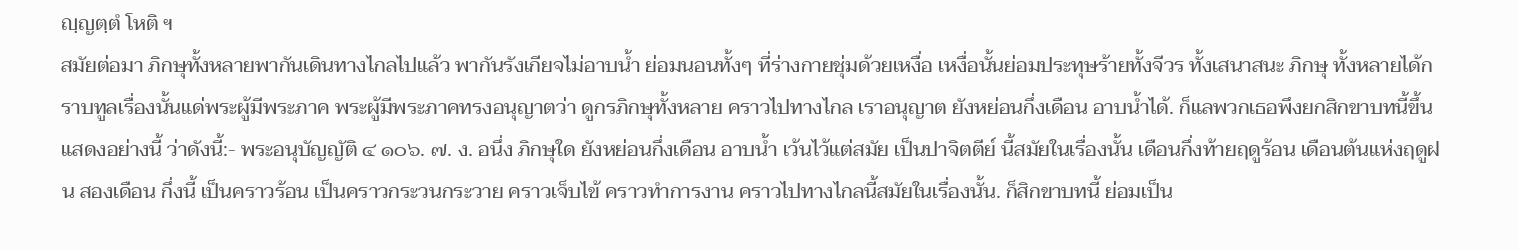ญฺญตฺตํ โหติ ฯ
สมัยต่อมา ภิกษุทั้งหลายพากันเดินทางไกลไปแล้ว พากันรังเกียจไม่อาบน้ำ ย่อมนอนทั้งๆ ที่ร่างกายชุ่มด้วยเหงื่อ เหงื่อนั้นย่อมประทุษร้ายทั้งจีวร ทั้งเสนาสนะ ภิกษุ ทั้งหลายได้กราบทูลเรื่องนั้นแด่พระผู้มีพระภาค พระผู้มีพระภาคทรงอนุญาตว่า ดูกรภิกษุทั้งหลาย คราวไปทางไกล เราอนุญาต ยังหย่อนกึ่งเดือน อาบน้ำได้. ก็แลพวกเธอพึงยกสิกขาบทนี้ขึ้นแสดงอย่างนี้ ว่าดังนี้:- พระอนุบัญญัติ ๔ ๑๐๖. ๗. ง. อนึ่ง ภิกษุใด ยังหย่อนกึ่งเดือน อาบน้ำ เว้นไว้แต่สมัย เป็นปาจิตตีย์ นี้สมัยในเรื่องนั้น เดือนกึ่งท้ายฤดูร้อน เดือนต้นแห่งฤดูฝน สองเดือน กึ่งนี้ เป็นคราวร้อน เป็นคราวกระวนกระวาย คราวเจ็บไข้ คราวทำการงาน คราวไปทางไกลนี้สมัยในเรื่องนั้น. ก็สิกขาบทนี้ ย่อมเป็น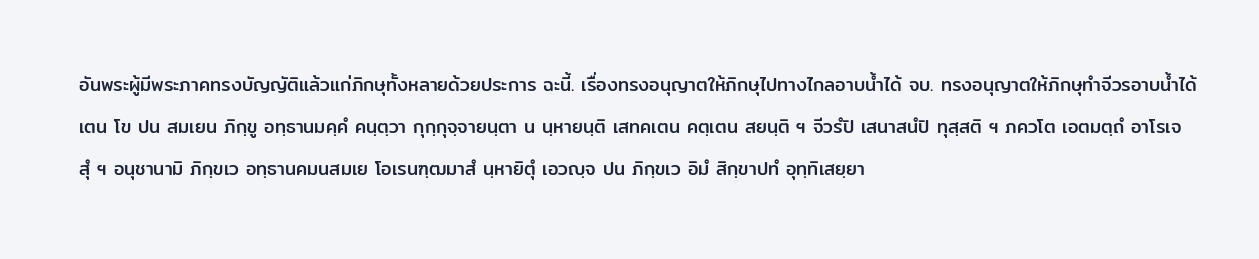อันพระผู้มีพระภาคทรงบัญญัติแล้วแก่ภิกษุทั้งหลายด้วยประการ ฉะนี้. เรื่องทรงอนุญาตให้ภิกษุไปทางไกลอาบน้ำได้ จบ. ทรงอนุญาตให้ภิกษุทำจีวรอาบน้ำได้
เตน โข ปน สมเยน ภิกฺขู อทฺธานมคฺคํ คนฺตฺวา กุกฺกุจฺจายนฺตา น นฺหายนฺติ เสทคเตน คตฺเตน สยนฺติ ฯ จีวรํปิ เสนาสนํปิ ทุสฺสติ ฯ ภควโต เอตมตฺถํ อาโรเจสุํ ฯ อนุชานามิ ภิกฺขเว อทฺธานคมนสมเย โอเรนฑฺฒมาสํ นฺหายิตุํ เอวญฺจ ปน ภิกฺขเว อิมํ สิกฺขาปทํ อุทฺทิเสยฺยา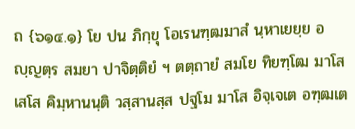ถ {๖๑๔.๑} โย ปน ภิกฺขุ โอเรนฑฺฒมาสํ นฺหาเยยฺย อญฺญตฺร สมยา ปาจิตฺติยํ ฯ ตตฺถายํ สมโย ทิยฑฺโฒ มาโส เสโส คิมฺหานนฺติ วสฺสานสฺส ปฐโม มาโส อิจฺเจเต อฑฺฒเต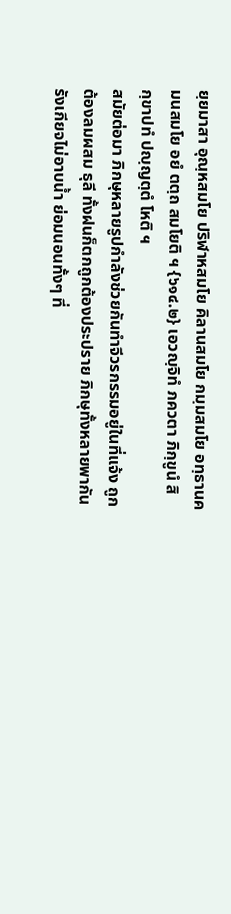ยฺยมาสา อุณฺหสมโย ปริฬาหสมโย คิลานสมโย กมฺมสมโย อทฺธานคมนสมโย อยํ ตตฺถ สมโยติ ฯ {๖๑๔.๒} เอวญฺจิทํ ภควตา ภิกฺขูนํ สิกฺขาปทํ ปญฺญตฺตํ โหติ ฯ
สมัยต่อมา ภิกษุหลายรูปกำลังช่วยกันทำจีวรกรรมอยู่ในที่แจ้ง ถูกต้องลมผสม ธุลี ทั้งฝนก็ตกถูกต้องประปราย ภิกษุทั้งหลายพากันรังเกียจไม่อาบน้ำ ย่อมนอนทั้งๆ ที่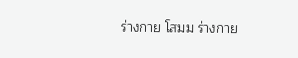ร่างกาย โสมม ร่างกาย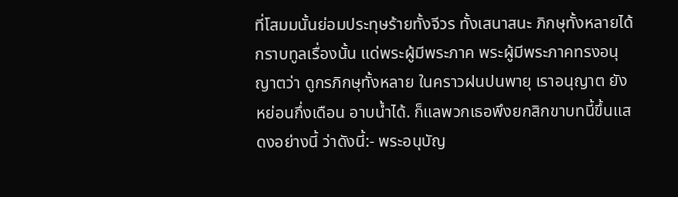ที่โสมมนั้นย่อมประทุษร้ายทั้งจีวร ทั้งเสนาสนะ ภิกษุทั้งหลายได้กราบทูลเรื่องนั้น แด่พระผู้มีพระภาค พระผู้มีพระภาคทรงอนุญาตว่า ดูกรภิกษุทั้งหลาย ในคราวฝนปนพายุ เราอนุญาต ยังหย่อนกึ่งเดือน อาบน้ำได้. ก็แลพวกเธอพึงยกสิกขาบทนี้ขึ้นแสดงอย่างนี้ ว่าดังนี้:- พระอนุบัญ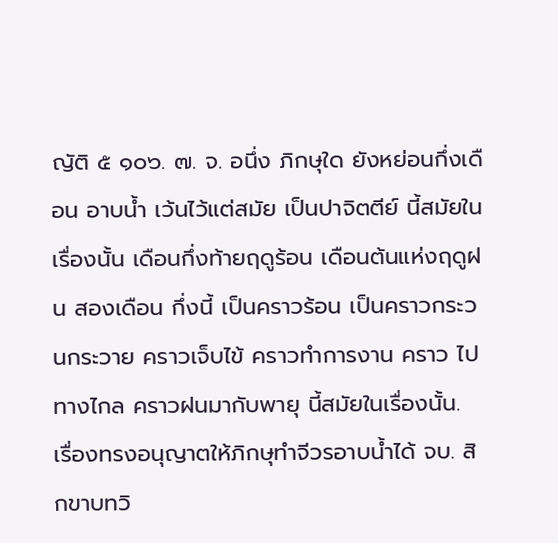ญัติ ๕ ๑๐๖. ๗. จ. อนึ่ง ภิกษุใด ยังหย่อนกึ่งเดือน อาบน้ำ เว้นไว้แต่สมัย เป็นปาจิตตีย์ นี้สมัยในเรื่องนั้น เดือนกึ่งท้ายฤดูร้อน เดือนต้นแห่งฤดูฝน สองเดือน กึ่งนี้ เป็นคราวร้อน เป็นคราวกระวนกระวาย คราวเจ็บไข้ คราวทำการงาน คราว ไปทางไกล คราวฝนมากับพายุ นี้สมัยในเรื่องนั้น. เรื่องทรงอนุญาตให้ภิกษุทำจีวรอาบน้ำได้ จบ. สิกขาบทวิ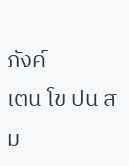ภังค์
เตน โข ปน สม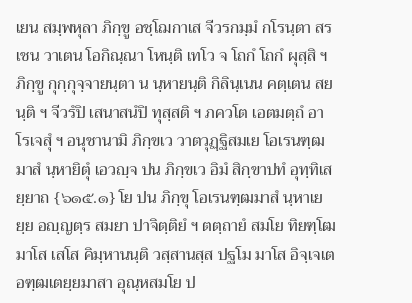เยน สมฺพหุลา ภิกฺขู อชฺโฌกาเส จีวรกมฺมํ กโรนฺตา สรเชน วาเตน โอกิณฺณา โหนฺติ เทโว จ โถกํ โถกํ ผุสฺสิ ฯ ภิกฺขู กุกฺกุจฺจายนฺตา น นฺหายนฺติ กิลินฺเนน คตฺเตน สยนฺติ ฯ จีวรํปิ เสนาสนํปิ ทุสฺสติ ฯ ภควโต เอตมตฺถํ อาโรเจสุํ ฯ อนุชานามิ ภิกฺขเว วาตวุฏฺฐิสมเย โอเรนฑฺฒมาสํ นฺหายิตุํ เอวญฺจ ปน ภิกฺขเว อิมํ สิกฺขาปทํ อุทฺทิเสยฺยาถ {๖๑๕.๑} โย ปน ภิกฺขุ โอเรนฑฺฒมาสํ นฺหาเยยฺย อญฺญตฺร สมยา ปาจิตฺติยํ ฯ ตตฺถายํ สมโย ทิยฑฺโฒ มาโส เสโส คิมฺหานนฺติ วสฺสานสฺส ปฐโม มาโส อิจฺเจเต อฑฺฒเตยฺยมาสา อุณฺหสมโย ป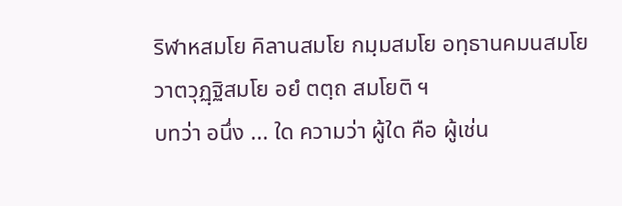ริฬาหสมโย คิลานสมโย กมฺมสมโย อทฺธานคมนสมโย วาตวุฏฺฐิสมโย อยํ ตตฺถ สมโยติ ฯ
บทว่า อนึ่ง ... ใด ความว่า ผู้ใด คือ ผู้เช่น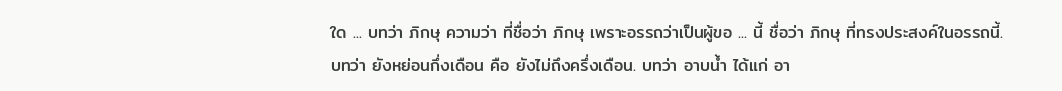ใด ... บทว่า ภิกษุ ความว่า ที่ชื่อว่า ภิกษุ เพราะอรรถว่าเป็นผู้ขอ ... นี้ ชื่อว่า ภิกษุ ที่ทรงประสงค์ในอรรถนี้. บทว่า ยังหย่อนกึ่งเดือน คือ ยังไม่ถึงครึ่งเดือน. บทว่า อาบน้ำ ได้แก่ อา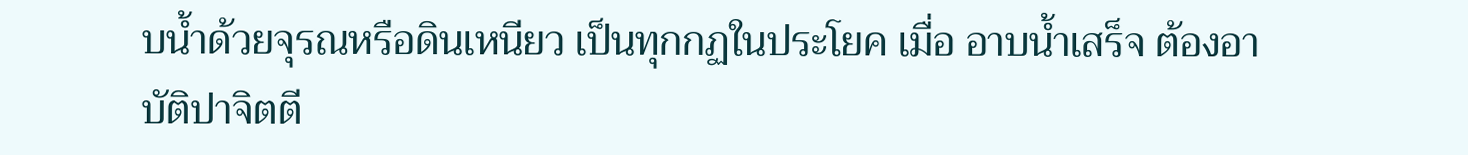บน้ำด้วยจุรณหรือดินเหนียว เป็นทุกกฏในประโยค เมื่อ อาบน้ำเสร็จ ต้องอาบัติปาจิตตี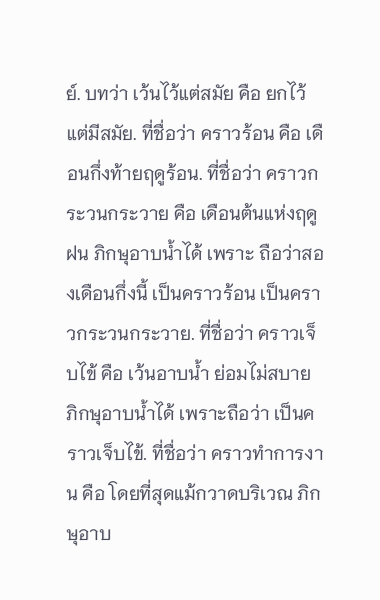ย์. บทว่า เว้นไว้แต่สมัย คือ ยกไว้แต่มีสมัย. ที่ชื่อว่า คราวร้อน คือ เดือนกึ่งท้ายฤดูร้อน. ที่ชื่อว่า คราวกระวนกระวาย คือ เดือนต้นแห่งฤดูฝน ภิกษุอาบน้ำได้ เพราะ ถือว่าสองเดือนกึ่งนี้ เป็นคราวร้อน เป็นคราวกระวนกระวาย. ที่ชื่อว่า คราวเจ็บไข้ คือ เว้นอาบน้ำ ย่อมไม่สบาย ภิกษุอาบน้ำได้ เพราะถือว่า เป็นคราวเจ็บไข้. ที่ชื่อว่า คราวทำการงาน คือ โดยที่สุดแม้กวาดบริเวณ ภิกษุอาบ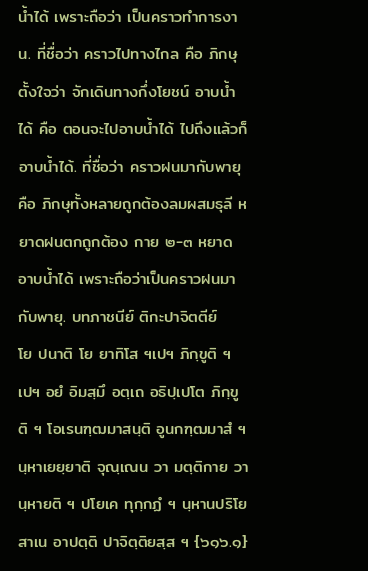น้ำได้ เพราะถือว่า เป็นคราวทำการงาน. ที่ชื่อว่า คราวไปทางไกล คือ ภิกษุตั้งใจว่า จักเดินทางกึ่งโยชน์ อาบน้ำได้ คือ ตอนจะไปอาบน้ำได้ ไปถึงแล้วก็อาบน้ำได้. ที่ชื่อว่า คราวฝนมากับพายุ คือ ภิกษุทั้งหลายถูกต้องลมผสมธุลี หยาดฝนตกถูกต้อง กาย ๒-๓ หยาด อาบน้ำได้ เพราะถือว่าเป็นคราวฝนมากับพายุ. บทภาชนีย์ ติกะปาจิตตีย์
โย ปนาติ โย ยาทิโส ฯเปฯ ภิกฺขูติ ฯเปฯ อยํ อิมสฺมึ อตฺเถ อธิปฺเปโต ภิกฺขูติ ฯ โอเรนฑฺฒมาสนฺติ อูนกฑฺฒมาสํ ฯ นฺหาเยยฺยาติ จุณฺเณน วา มตฺติกาย วา นฺหายติ ฯ ปโยเค ทุกฺกฏํ ฯ นฺหานปริโยสาเน อาปตฺติ ปาจิตฺติยสฺส ฯ {๖๑๖.๑}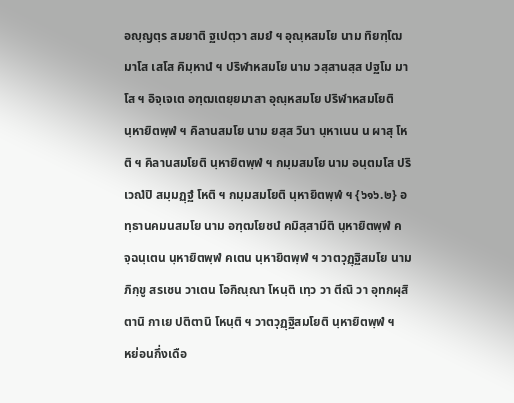อญฺญตฺร สมยาติ ฐเปตฺวา สมยํ ฯ อุณฺหสมโย นาม ทิยฑฺโฒ มาโส เสโส คิมฺหานํ ฯ ปริฬาหสมโย นาม วสฺสานสฺส ปฐโม มาโส ฯ อิจฺเจเต อฑฺฒเตยฺยมาสา อุณฺหสมโย ปริฬาหสมโยติ นฺหายิตพฺพํ ฯ คิลานสมโย นาม ยสฺส วินา นฺหาเนน น ผาสุ โหติ ฯ คิลานสมโยติ นฺหายิตพฺพํ ฯ กมฺมสมโย นาม อนฺตมโส ปริเวณํปิ สมฺมฏฺฐํ โหติ ฯ กมฺมสมโยติ นฺหายิตพฺพํ ฯ {๖๑๖.๒} อทฺธานคมนสมโย นาม อฑฺฒโยชนํ คมิสฺสามีติ นฺหายิตพฺพํ คจฺฉนฺเตน นฺหายิตพฺพํ คเตน นฺหายิตพฺพํ ฯ วาตวุฏฺฐิสมโย นาม ภิกฺขู สรเชน วาเตน โอกิณฺณา โหนฺติ เทฺว วา ตีณิ วา อุทกผุสิตานิ กาเย ปติตานิ โหนฺติ ฯ วาตวุฏฺฐิสมโยติ นฺหายิตพฺพํ ฯ
หย่อนกึ่งเดือ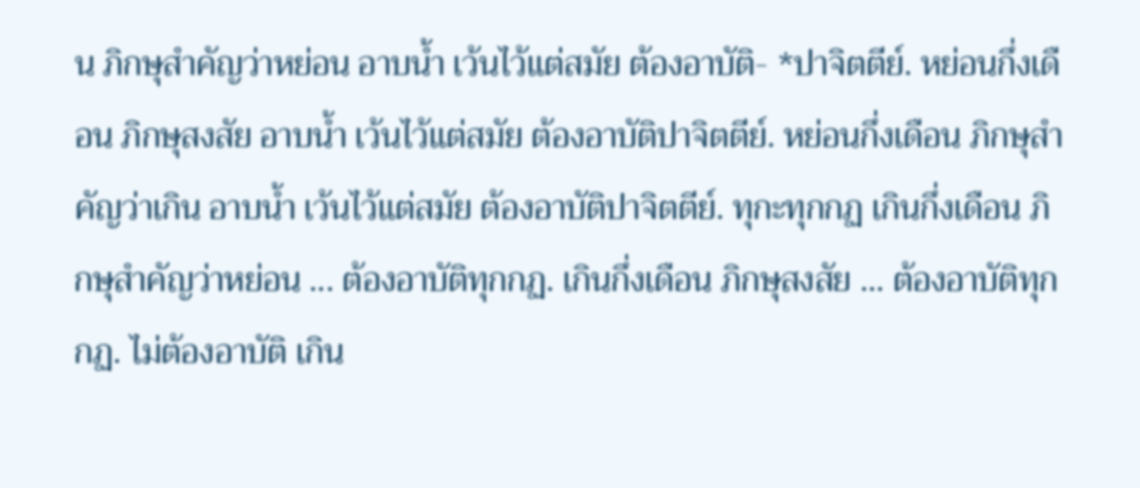น ภิกษุสำคัญว่าหย่อน อาบน้ำ เว้นไว้แต่สมัย ต้องอาบัติ- *ปาจิตตีย์. หย่อนกึ่งเดือน ภิกษุสงสัย อาบน้ำ เว้นไว้แต่สมัย ต้องอาบัติปาจิตตีย์. หย่อนกึ่งเดือน ภิกษุสำคัญว่าเกิน อาบน้ำ เว้นไว้แต่สมัย ต้องอาบัติปาจิตตีย์. ทุกะทุกกฏ เกินกึ่งเดือน ภิกษุสำคัญว่าหย่อน ... ต้องอาบัติทุกกฏ. เกินกึ่งเดือน ภิกษุสงสัย ... ต้องอาบัติทุกกฏ. ไม่ต้องอาบัติ เกิน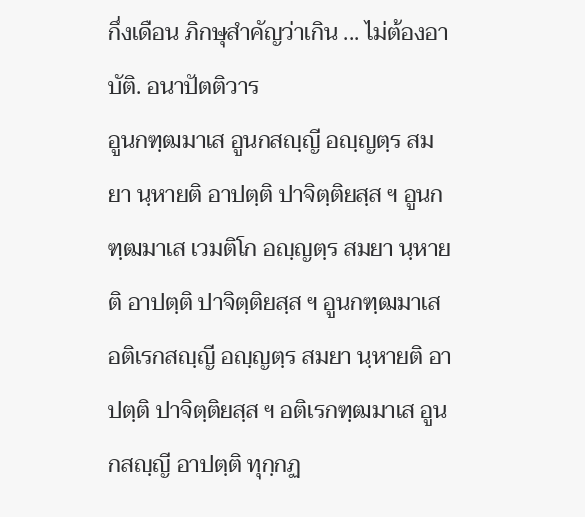กึ่งเดือน ภิกษุสำคัญว่าเกิน ... ไม่ต้องอาบัติ. อนาปัตติวาร
อูนกฑฺฒมาเส อูนกสญฺญี อญฺญตฺร สมยา นฺหายติ อาปตฺติ ปาจิตฺติยสฺส ฯ อูนกฑฺฒมาเส เวมติโก อญฺญตฺร สมยา นฺหายติ อาปตฺติ ปาจิตฺติยสฺส ฯ อูนกฑฺฒมาเส อติเรกสญฺญี อญฺญตฺร สมยา นฺหายติ อาปตฺติ ปาจิตฺติยสฺส ฯ อติเรกฑฺฒมาเส อูนกสญฺญี อาปตฺติ ทุกฺกฏ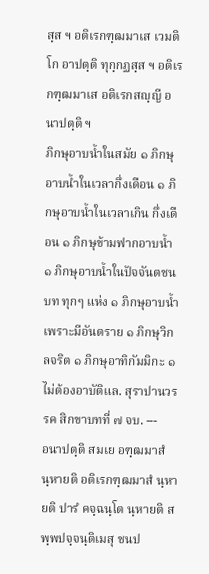สฺส ฯ อติเรกฑฺฒมาเส เวมติโก อาปตฺติ ทุกฺกฏสฺส ฯ อติเรกฑฺฒมาเส อติเรกสญฺญี อนาปตฺติ ฯ
ภิกษุอาบน้ำในสมัย ๑ ภิกษุอาบน้ำในเวลากึ่งเดือน ๑ ภิกษุอาบน้ำในเวลาเกิน กึ่งเดือน ๑ ภิกษุข้ามฟากอาบน้ำ ๑ ภิกษุอาบน้ำในปัจจันตชนบท ทุกๆ แห่ง ๑ ภิกษุอาบน้ำ เพราะมีอันตราย ๑ ภิกษุวิกลจริต ๑ ภิกษุอาทิกัมมิกะ ๑ ไม่ต้องอาบัติแล. สุราปานวรรค สิกขาบทที่ ๗ จบ. ---
อนาปตฺติ สมเย อฑฺฒมาสํ นฺหายติ อติเรกฑฺฒมาสํ นฺหายติ ปารํ คจฺฉนฺโต นฺหายติ สพฺพปจฺจนฺติเมสุ ชนป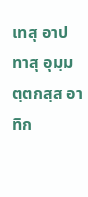เทสุ อาปทาสุ อุมฺมตฺตกสฺส อาทิก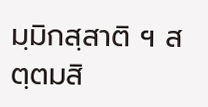มฺมิกสฺสาติ ฯ สตฺตมสิ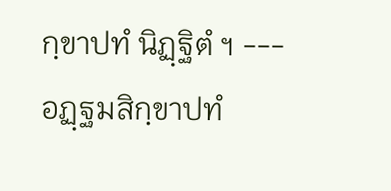กฺขาปทํ นิฏฺฐิตํ ฯ --- อฏฺฐมสิกฺขาปทํ